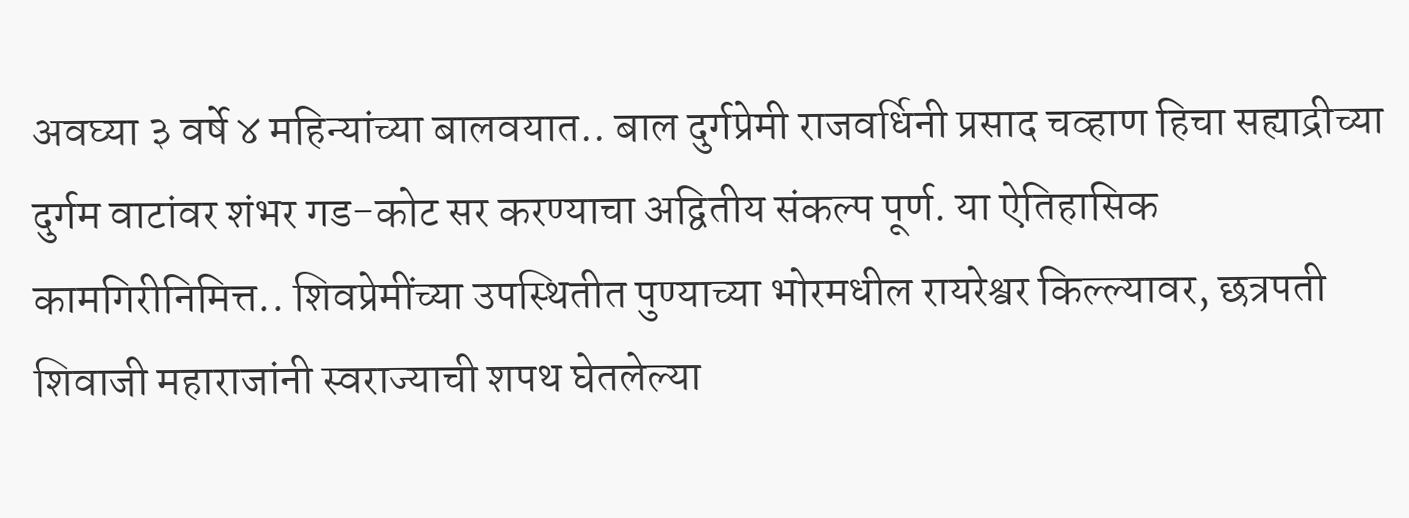अवघ्या ३ वर्षे ४ महिन्यांच्या बालवयात.. बाल दुर्गप्रेमी राजवर्धिनी प्रसाद चव्हाण हिचा सह्याद्रीच्या दुर्गम वाटांवर शंभर गड-कोट सर करण्याचा अद्वितीय संकल्प पूर्ण. या ऐतिहासिक कामगिरीनिमित्त.. शिवप्रेमींच्या उपस्थितीत पुण्याच्या भोरमधील रायरेश्वर किल्ल्यावर, छत्रपती शिवाजी महाराजांनी स्वराज्याची शपथ घेतलेल्या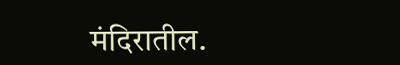मंदिरातील.